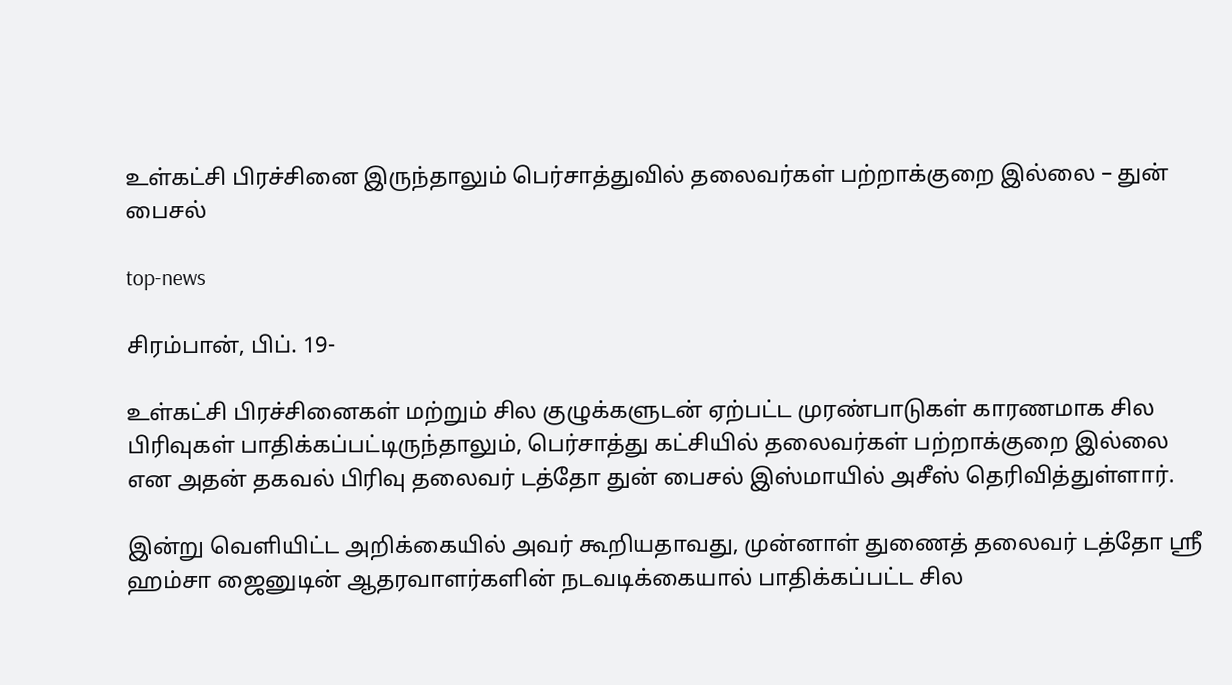உள்கட்சி பிரச்சினை இருந்தாலும் பெர்சாத்துவில் தலைவர்கள் பற்றாக்குறை இல்லை – துன் பைசல்

top-news

சிரம்பான், பிப். 19-

உள்கட்சி பிரச்சினைகள் மற்றும் சில குழுக்களுடன் ஏற்பட்ட முரண்பாடுகள் காரணமாக சில பிரிவுகள் பாதிக்கப்பட்டிருந்தாலும், பெர்சாத்து கட்சியில் தலைவர்கள் பற்றாக்குறை இல்லை என அதன் தகவல் பிரிவு தலைவர் டத்தோ துன் பைசல் இஸ்மாயில் அசீஸ் தெரிவித்துள்ளார்.

இன்று வெளியிட்ட அறிக்கையில் அவர் கூறியதாவது, முன்னாள் துணைத் தலைவர் டத்தோ ஸ்ரீ ஹம்சா ஜைனுடின் ஆதரவாளர்களின் நடவடிக்கையால் பாதிக்கப்பட்ட சில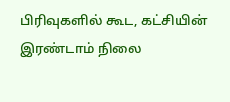பிரிவுகளில் கூட, கட்சியின் இரண்டாம் நிலை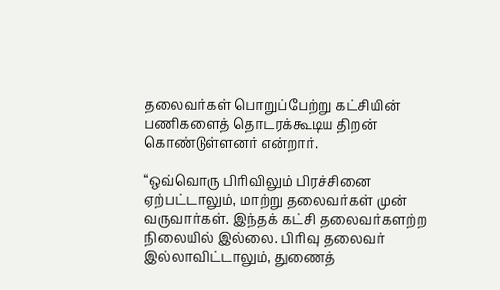தலைவர்கள் பொறுப்பேற்று கட்சியின் பணிகளைத் தொடரக்கூடிய திறன் கொண்டுள்ளனர் என்றார்.

“ஒவ்வொரு பிரிவிலும் பிரச்சினை ஏற்பட்டாலும், மாற்று தலைவர்கள் முன் வருவார்கள். இந்தக் கட்சி தலைவர்களற்ற நிலையில் இல்லை. பிரிவு தலைவர் இல்லாவிட்டாலும், துணைத்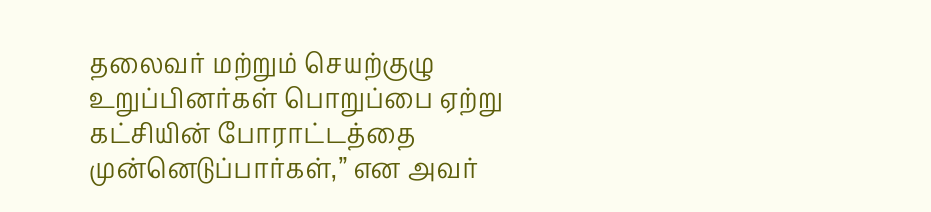தலைவர் மற்றும் செயற்குழு உறுப்பினர்கள் பொறுப்பை ஏற்று கட்சியின் போராட்டத்தை முன்னெடுப்பார்கள்,” என அவர்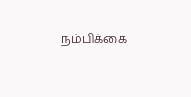நம்பிக்கை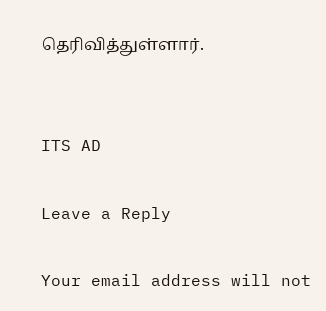தெரிவித்துள்ளார்.


ITS AD

Leave a Reply

Your email address will not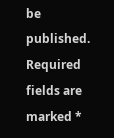be published. Required fields are marked *